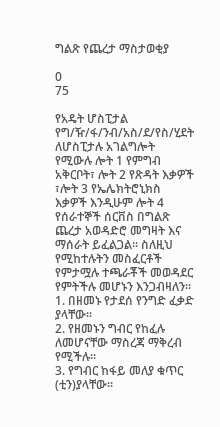ግልጽ የጨረታ ማስታወቂያ

0
75

የአዴት ሆስፒታል የግ/ዥ/ፋ/ንብ/አስ/ደ/የስ/ሂደት ለሆስፒታሉ አገልግሎት የሚውሉ ሎት 1 የምግብ አቅርቦት፣ ሎት 2 የጽዳት እቃዎች ፣ሎት 3 የኤሌክትሮኒክስ እቃዎች እንዲሁም ሎት 4 የሰራተኞች ሰርቨስ በግልጽ ጨረታ አወዳድሮ መግዛት እና ማሰራት ይፈልጋል፡፡ ስለዚህ የሚከተሉትን መስፈርቶች የምታሟሉ ተጫራቾች መወዳደር የምትችሉ መሆኑን እንጋብዛለን፡፡
1. በዘመኑ የታደሰ የንግድ ፈቃድ ያላቸው፡፡
2. የዘመኑን ግብር የከፈሉ ለመሆናቸው ማስረጃ ማቅረብ የሚችሉ፡፡
3. የግብር ከፋይ መለያ ቁጥር (ቲን)ያላቸው፡፡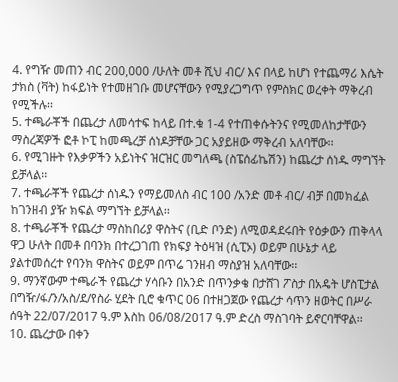4. የግዥ መጠን ብር 200,000 /ሁለት መቶ ሺህ ብር/ እና በላይ ከሆነ የተጨማሪ እሴት ታክስ (ቫት) ከፋይነት የተመዘገቡ መሆናቸውን የሚያረጋግጥ የምስክር ወረቀት ማቅረብ የሚችሉ፡፡
5. ተጫራቾች በጨረታ ለመሳተፍ ከላይ በተ.ቁ 1-4 የተጠቀሱትንና የሚመለከታቸውን ማስረጃዎች ፎቶ ኮፒ ከመጫረቻ ሰነዶቻቸው ጋር አያይዘው ማቅረብ አለባቸው፡፡
6. የሚገዙት የእቃዎችን አይነትና ዝርዝር መግለጫ (ስፔሰፊኬሽን) ከጨረታ ሰነዱ ማግኘት ይቻላል፡፡
7. ተጫራቾች የጨረታ ሰነዱን የማይመለስ ብር 100 /አንድ መቶ ብር/ ብቻ በመክፈል ከገንዘብ ያዥ ክፍል ማግኘት ይቻላል፡፡
8. ተጫራቾች የጨረታ ማስከበሪያ ዋስትና (ቢድ ቦንድ) ለሚወዳደሩበት የዕቃውን ጠቅላላ ዋጋ ሁለት በመቶ በባንክ በተረጋገጠ የክፍያ ትዕዛዝ (ሲፒኦ) ወይም በሁኔታ ላይ ያልተመሰረተ የባንክ ዋስትና ወይም በጥሬ ገንዘብ ማስያዝ አለባቸው፡፡
9. ማንኛውም ተጫራች የጨረታ ሃሳቡን በአንድ በጥንቃቄ በታሸገ ፖስታ በአዴት ሆስፒታል በግዥ/ፋ/ን/አስ/ደ/የስራ ሂደት ቢሮ ቁጥር 06 በተዘጋጀው የጨረታ ሳጥን ዘወትር በሥራ ሰዓት 22/07/2017 ዓ.ም እስከ 06/08/2017 ዓ.ም ድረስ ማስገባት ይኖርባቸዋል፡፡
10. ጨረታው በቀን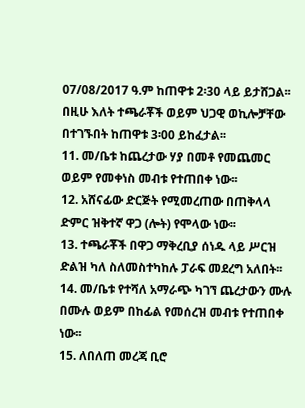07/08/2017 ዓ.ም ከጠዋቱ 2፡30 ላይ ይታሸጋል፡፡ በዚሁ እለት ተጫራቾች ወይም ህጋዊ ወኪሎቻቸው በተገኙበት ከጠዋቱ 3፡00 ይከፈታል፡፡
11. መ/ቤቱ ከጨረታው ሃያ በመቶ የመጨመር ወይም የመቀነስ መብቱ የተጠበቀ ነው፡፡
12. አሸናፊው ድርጅት የሚመረጠው በጠቅላላ ድምር ዝቅተኛ ዋጋ (ሎት) የሞላው ነው፡፡
13. ተጫራቾች በዋጋ ማቅረቢያ ሰነዱ ላይ ሥርዝ ድልዝ ካለ ስለመስተካከሉ ፓራፍ መደረግ አለበት፡፡
14. መ/ቤቱ የተሻለ አማራጭ ካገኘ ጨረታውን ሙሉ በሙሉ ወይም በከፊል የመሰረዝ መብቱ የተጠበቀ ነው፡፡
15. ለበለጠ መረጃ ቢሮ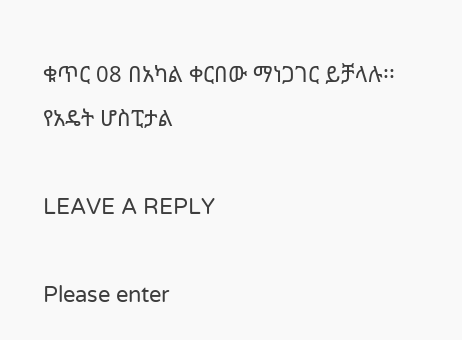ቁጥር 08 በአካል ቀርበው ማነጋገር ይቻላሉ፡፡
የአዴት ሆስፒታል

LEAVE A REPLY

Please enter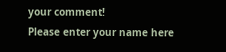your comment!
Please enter your name here